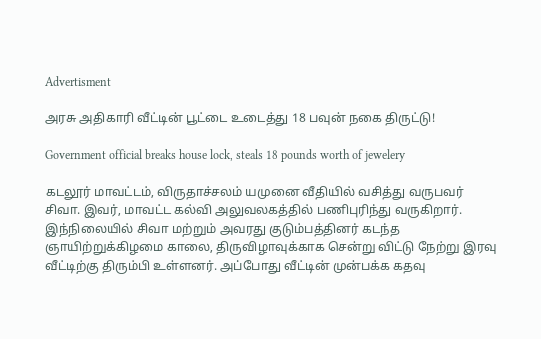Advertisment

அரசு அதிகாரி வீட்டின் பூட்டை உடைத்து 18 பவுன் நகை திருட்டு!

Government official breaks house lock, steals 18 pounds worth of jewelery

கடலூர் மாவட்டம், விருதாச்சலம் யமுனை வீதியில் வசித்து வருபவர் சிவா. இவர், மாவட்ட கல்வி அலுவலகத்தில் பணிபுரிந்து வருகிறார். இந்நிலையில் சிவா மற்றும் அவரது குடும்பத்தினர் கடந்த ஞாயிற்றுக்கிழமை காலை, திருவிழாவுக்காக சென்று விட்டு நேற்று இரவு வீட்டிற்கு திரும்பி உள்ளனர். அப்போது வீட்டின் முன்பக்க கதவு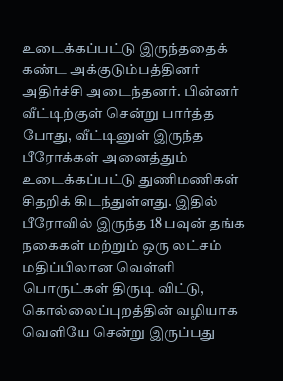உடைக்கப்பட்டு இருந்ததைக் கண்ட அக்குடும்பத்தினர் அதிர்ச்சி அடைந்தனர். பின்னர் வீட்டிற்குள் சென்று பார்த்த போது, வீட்டினுள் இருந்த பீரோக்கள் அனைத்தும் உடைக்கப்பட்டு துணிமணிகள் சிதறிக் கிடந்துள்ளது. இதில் பீரோவில் இருந்த 18 பவுன் தங்க நகைகள் மற்றும் ஒரு லட்சம் மதிப்பிலான வெள்ளி பொருட்கள் திருடி விட்டு, கொல்லைப்புறத்தின் வழியாக வெளியே சென்று இருப்பது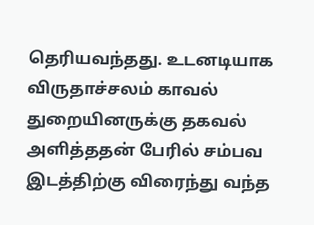தெரியவந்தது. உடனடியாக விருதாச்சலம் காவல் துறையினருக்கு தகவல் அளித்ததன் பேரில் சம்பவ இடத்திற்கு விரைந்து வந்த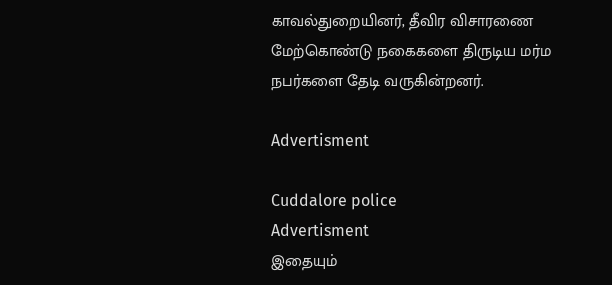காவல்துறையினர், தீவிர விசாரணை மேற்கொண்டு நகைகளை திருடிய மர்ம நபர்களை தேடி வருகின்றனர்.

Advertisment

Cuddalore police
Advertisment
இதையும்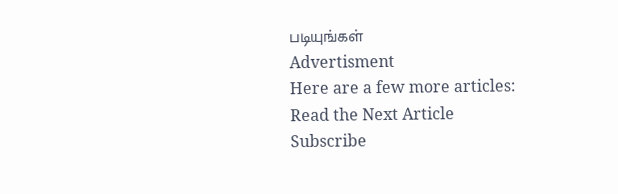படியுங்கள்
Advertisment
Here are a few more articles:
Read the Next Article
Subscribe